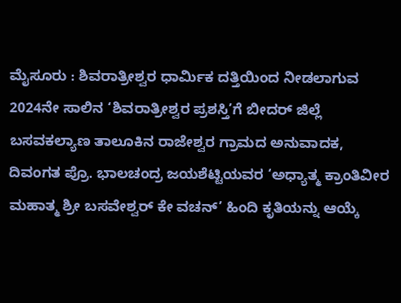ಮೈಸೂರು : ಶಿವರಾತ್ರೀಶ್ವರ ಧಾರ್ಮಿಕ ದತ್ತಿಯಿಂದ ನೀಡಲಾಗುವ 2024ನೇ ಸಾಲಿನ ‘ಶಿವರಾತ್ರೀಶ್ವರ ಪ್ರಶಸ್ತಿ’ಗೆ ಬೀದರ್ ಜಿಲ್ಲೆ ಬಸವಕಲ್ಯಾಣ ತಾಲೂಕಿನ ರಾಜೇಶ್ವರ ಗ್ರಾಮದ ಅನುವಾದಕ, ದಿವಂಗತ ಪ್ರೊ. ಭಾಲಚಂದ್ರ ಜಯಶೆಟ್ಟಿಯವರ ‘ಅಧ್ಯಾತ್ಮ ಕ್ರಾಂತಿವೀರ ಮಹಾತ್ಮ ಶ್ರೀ ಬಸವೇಶ್ವರ್ ಕೇ ವಚನ್’ ಹಿಂದಿ ಕೃತಿಯನ್ನು ಆಯ್ಕೆ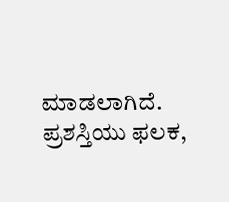ಮಾಡಲಾಗಿದೆ. ಪ್ರಶಸ್ತಿಯು ಫಲಕ,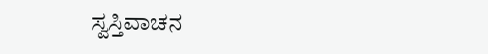ಸ್ವಸ್ತಿವಾಚನ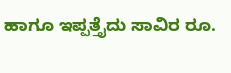ಹಾಗೂ ಇಪ್ಪತ್ತೈದು ಸಾವಿರ ರೂ.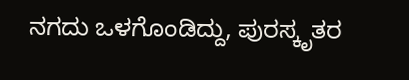ನಗದು ಒಳಗೊಂಡಿದ್ದು, ಪುರಸ್ಕೃತರ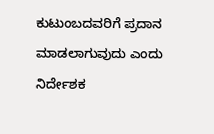ಕುಟುಂಬದವರಿಗೆ ಪ್ರದಾನ ಮಾಡಲಾಗುವುದು ಎಂದು ನಿರ್ದೇಶಕ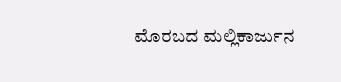ಮೊರಬದ ಮಲ್ಲಿಕಾರ್ಜುನ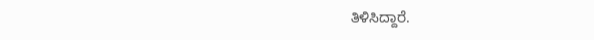ತಿಳಿಸಿದ್ದಾರೆ.